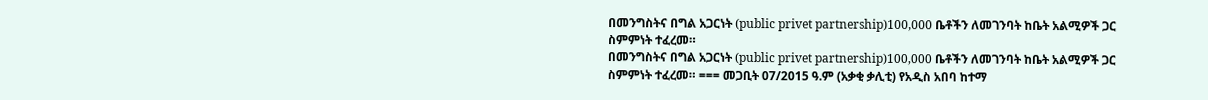በመንግስትና በግል አጋርነት (public privet partnership)100,000 ቤቶችን ለመገንባት ከቤት አልሚዎች ጋር ስምምነት ተፈረመ።
በመንግስትና በግል አጋርነት (public privet partnership)100,000 ቤቶችን ለመገንባት ከቤት አልሚዎች ጋር ስምምነት ተፈረመ። === መጋቢት 07/2015 ዓ.ም (አቃቂ ቃሊቲ) የአዲስ አበባ ከተማ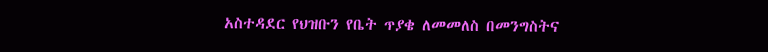አስተዳደር የህዝቡን የቤት ጥያቄ ለመመለስ በመንግስትና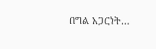በግል አጋርነት…